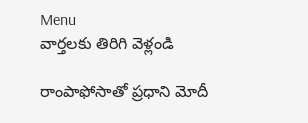Menu
వార్తలకు తిరిగి వెళ్లండి

రాంపాఫోసాతో ప్రధాని మోదీ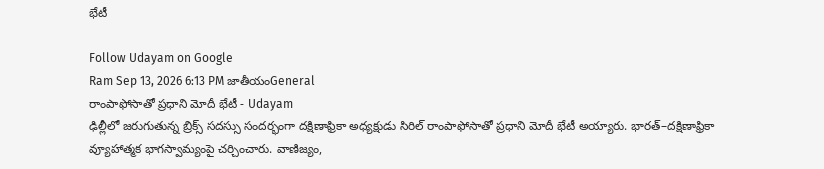భేటీ

Follow Udayam on Google
Ram Sep 13, 2026 6:13 PM జాతీయంGeneral
రాంపాఫోసాతో ప్రధాని మోదీ భేటీ - Udayam
ఢిల్లీలో జరుగుతున్న బ్రిక్స్ సదస్సు సందర్భంగా దక్షిణాఫ్రికా అధ్యక్షుడు సిరిల్ రాంపాఫోసాతో ప్రధాని మోదీ భేటీ అయ్యారు. భారత్‌–దక్షిణాఫ్రికా వ్యూహాత్మక భాగస్వామ్యంపై చర్చించారు. వాణిజ్యం,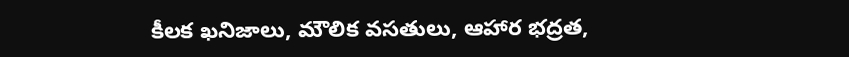కీలక ఖనిజాలు, మౌలిక వసతులు, ఆహార భద్రత,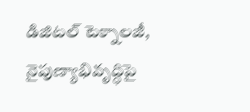డిజిటల్ టెక్నాలజీ, నైపుణ్యాభివృద్ధిపై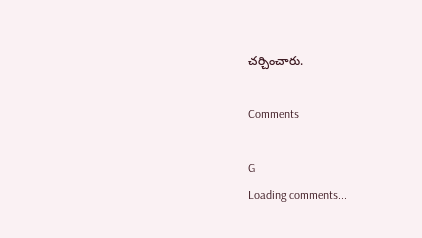చర్చించారు.

Comments

G
Loading comments...